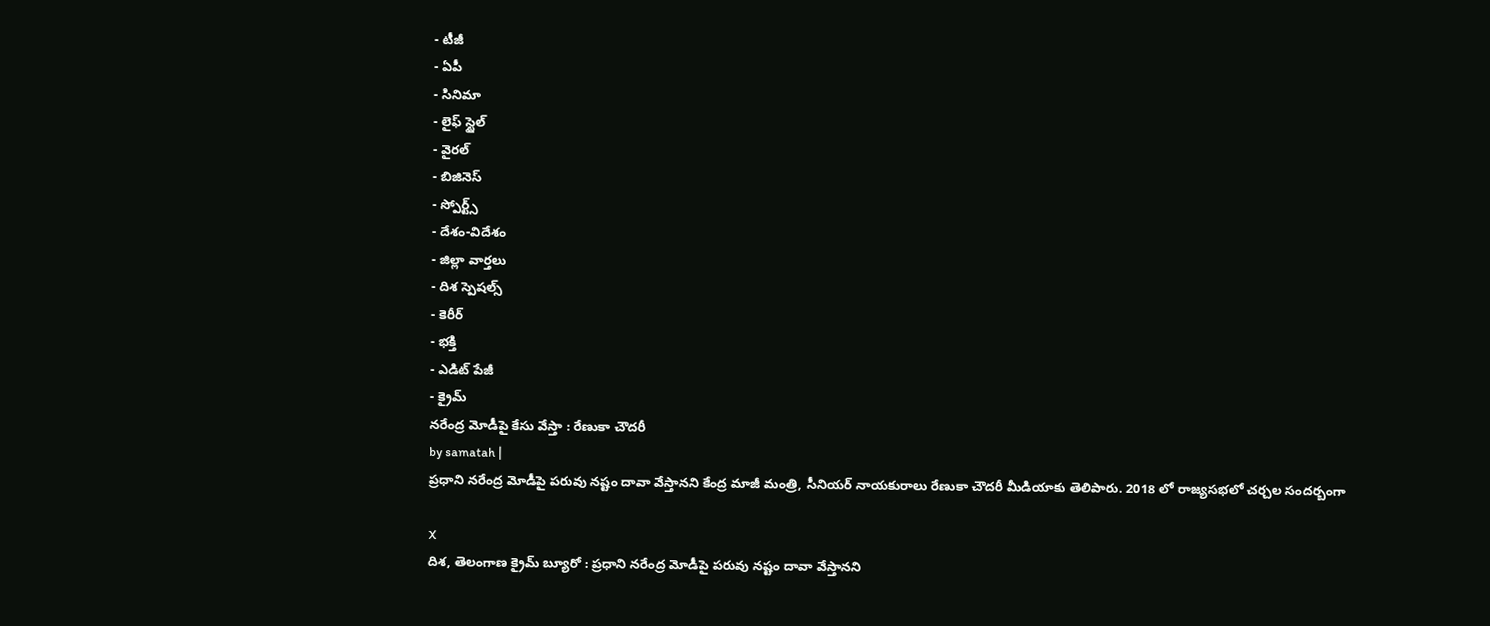- టీజీ
- ఏపీ
- సినిమా
- లైఫ్ స్టైల్
- వైరల్
- బిజినెస్
- స్పోర్ట్స్
- దేశం-విదేశం
- జిల్లా వార్తలు
- దిశ స్పెషల్స్
- కెరీర్
- భక్తి
- ఎడిట్ పేజీ
- క్రైమ్
నరేంద్ర మోడీపై కేసు వేస్తా : రేణుకా చౌదరీ
by samatah |
ప్రధాని నరేంద్ర మోడీపై పరువు నష్టం దావా వేస్తానని కేంద్ర మాజీ మంత్రి, సీనియర్ నాయకురాలు రేణుకా చౌదరీ మీడియాకు తెలిపారు. 2018 లో రాజ్యసభలో చర్చల సందర్బంగా

X
దిశ, తెలంగాణ క్రైమ్ బ్యూరో : ప్రధాని నరేంద్ర మోడీపై పరువు నష్టం దావా వేస్తానని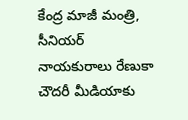కేంద్ర మాజీ మంత్రి, సీనియర్ నాయకురాలు రేణుకా చౌదరీ మీడియాకు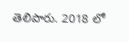తెలిపారు. 2018 లో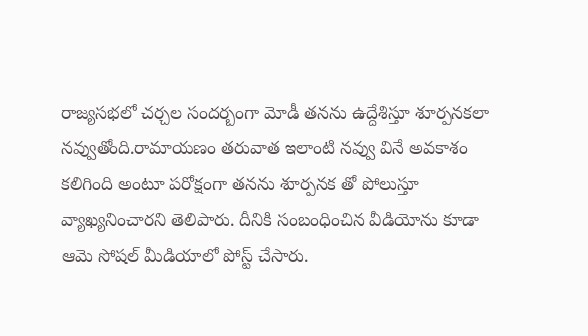రాజ్యసభలో చర్చల సందర్బంగా మోడీ తనను ఉద్దేశిస్తూ శూర్పనకలా నవ్వుతోంది.రామాయణం తరువాత ఇలాంటి నవ్వు వినే అవకాశం కలిగింది అంటూ పరోక్షంగా తనను శూర్పనక తో పోలుస్తూ వ్యాఖ్యనించారని తెలిపారు. దీనికి సంబంధించిన వీడియోను కూడా ఆమె సోషల్ మీడియాలో పోస్ట్ చేసారు.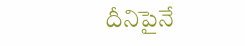దీనిపైనే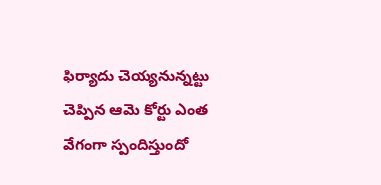ఫిర్యాదు చెయ్యనున్నట్టు చెప్పిన ఆమె కోర్టు ఎంత వేగంగా స్పందిస్తుందో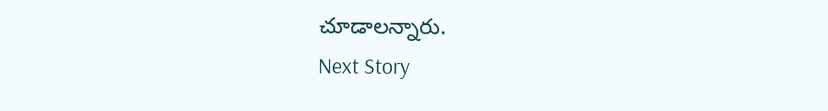చూడాలన్నారు.
Next Story